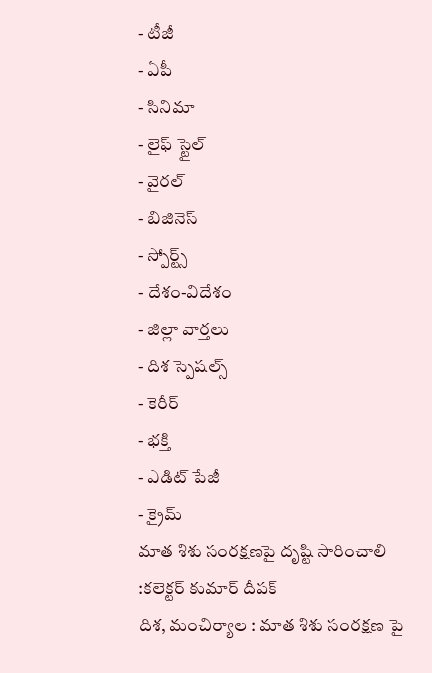- టీజీ
- ఏపీ
- సినిమా
- లైఫ్ స్టైల్
- వైరల్
- బిజినెస్
- స్పోర్ట్స్
- దేశం-విదేశం
- జిల్లా వార్తలు
- దిశ స్పెషల్స్
- కెరీర్
- భక్తి
- ఎడిట్ పేజీ
- క్రైమ్
మాత శిశు సంరక్షణపై దృష్టి సారించాలి :కలెక్టర్ కుమార్ దీపక్
దిశ, మంచిర్యాల : మాత శిశు సంరక్షణ పై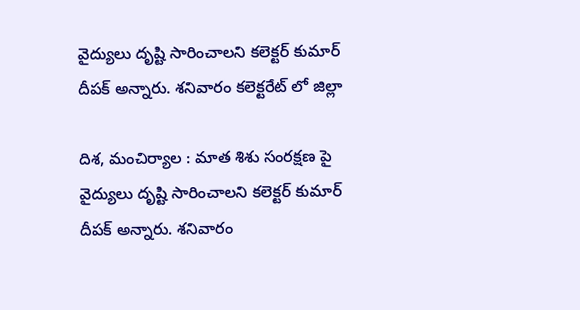వైద్యులు దృష్టి సారించాలని కలెక్టర్ కుమార్ దీపక్ అన్నారు. శనివారం కలెక్టరేట్ లో జిల్లా

దిశ, మంచిర్యాల : మాత శిశు సంరక్షణ పై వైద్యులు దృష్టి సారించాలని కలెక్టర్ కుమార్ దీపక్ అన్నారు. శనివారం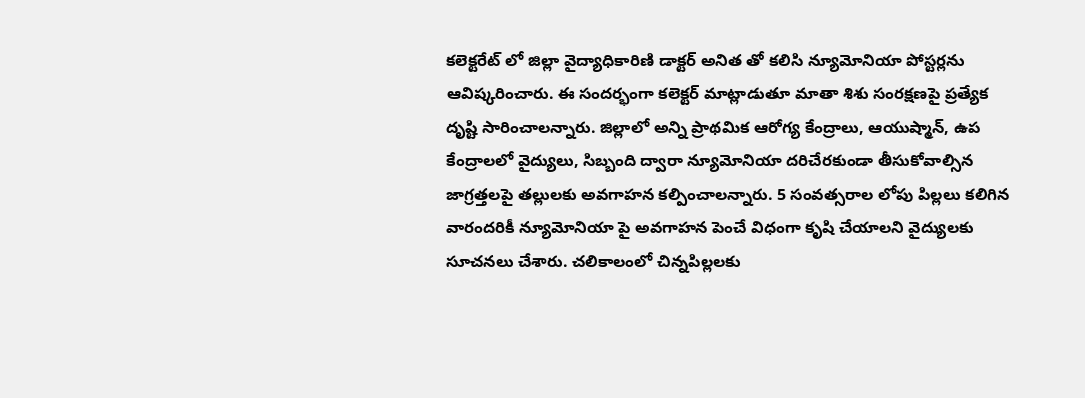కలెక్టరేట్ లో జిల్లా వైద్యాధికారిణి డాక్టర్ అనిత తో కలిసి న్యూమోనియా పోస్టర్లను ఆవిష్కరించారు. ఈ సందర్భంగా కలెక్టర్ మాట్లాడుతూ మాతా శిశు సంరక్షణపై ప్రత్యేక దృష్టి సారించాలన్నారు. జిల్లాలో అన్ని ప్రాథమిక ఆరోగ్య కేంద్రాలు, ఆయుష్మాన్, ఉప కేంద్రాలలో వైద్యులు, సిబ్బంది ద్వారా న్యూమోనియా దరిచేరకుండా తీసుకోవాల్సిన జాగ్రత్తలపై తల్లులకు అవగాహన కల్పించాలన్నారు. 5 సంవత్సరాల లోపు పిల్లలు కలిగిన వారందరికీ న్యూమోనియా పై అవగాహన పెంచే విధంగా కృషి చేయాలని వైద్యులకు సూచనలు చేశారు. చలికాలంలో చిన్నపిల్లలకు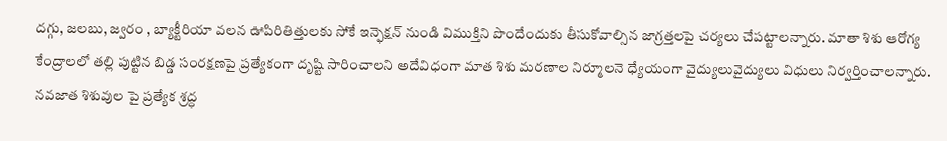దగ్గు, జలబు, జ్వరం , బ్యాక్టీరియా వలన ఊపిరితిత్తులకు సోకే ఇన్ఫెక్షన్ నుండి విముక్తిని పొందేందుకు తీసుకోవాల్సిన జాగ్రత్తలపై చర్యలు చేపట్టాలన్నారు. మాతా శిశు ఆరోగ్య కేంద్రాలలో తల్లి పుట్టిన బిడ్డ సంరక్షణపై ప్రత్యేకంగా దృష్టి సారించాలని అదేవిధంగా మాత శిశు మరణాల నిర్మూలనె ధ్యేయంగా వైద్యులువైద్యులు విధులు నిర్వర్తించాలన్నారు.
నవజాత శిశువుల పై ప్రత్యేక శ్రద్ధ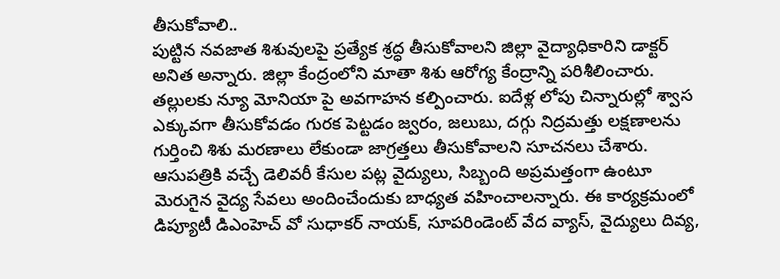తీసుకోవాలి..
పుట్టిన నవజాత శిశువులపై ప్రత్యేక శ్రద్ధ తీసుకోవాలని జిల్లా వైద్యాధికారిని డాక్టర్ అనిత అన్నారు. జిల్లా కేంద్రంలోని మాతా శిశు ఆరోగ్య కేంద్రాన్ని పరిశీలించారు. తల్లులకు న్యూ మోనియా పై అవగాహన కల్పించారు. ఐదేళ్ల లోపు చిన్నారుల్లో శ్వాస ఎక్కువగా తీసుకోవడం గురక పెట్టడం జ్వరం, జలుబు, దగ్గు నిద్రమత్తు లక్షణాలను గుర్తించి శిశు మరణాలు లేకుండా జాగ్రత్తలు తీసుకోవాలని సూచనలు చేశారు. ఆసుపత్రికి వచ్చే డెలివరీ కేసుల పట్ల వైద్యులు, సిబ్బంది అప్రమత్తంగా ఉంటూ మెరుగైన వైద్య సేవలు అందించేందుకు బాధ్యత వహించాలన్నారు. ఈ కార్యక్రమంలో డిప్యూటీ డిఎంహెచ్ వో సుధాకర్ నాయక్, సూపరిండెంట్ వేద వ్యాస్, వైద్యులు దివ్య,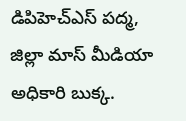డిపిహెచ్ఎస్ పద్మ, జిల్లా మాస్ మీడియా అధికారి బుక్క.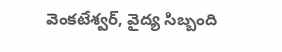వెంకటేశ్వర్, వైద్య సిబ్బంది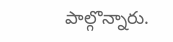పాల్గొన్నారు.